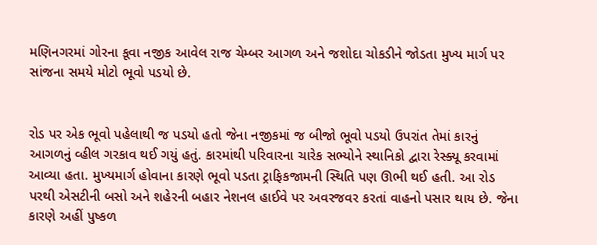મણિનગરમાં ગોરના કૂવા નજીક આવેલ રાજ ચેમ્બર આગળ અને જશોદા ચોકડીને જોડતા મુખ્ય માર્ગ પર સાંજના સમયે મોટો ભૂવો પડયો છે.


રોડ પર એક ભૂવો પહેલાથી જ પડયો હતો જેના નજીકમાં જ બીજો ભૂવો પડયો ઉપરાંત તેમાં કારનું આગળનું વ્હીલ ગરકાવ થઈ ગયું હતું. કારમાંથી પરિવારના ચારેક સભ્યોને સ્થાનિકો દ્વારા રેસ્ક્યૂ કરવામાં આવ્યા હતા. મુખ્યમાર્ગ હોવાના કારણે ભૂવો પડતા ટ્રાફિકજામની સ્થિતિ પણ ઊભી થઈ હતી. આ રોડ પરથી એસટીની બસો અને શહેરની બહાર નેશનલ હાઈવે પર અવરજવર કરતાં વાહનો પસાર થાય છે. જેના કારણે અહીં પુષ્કળ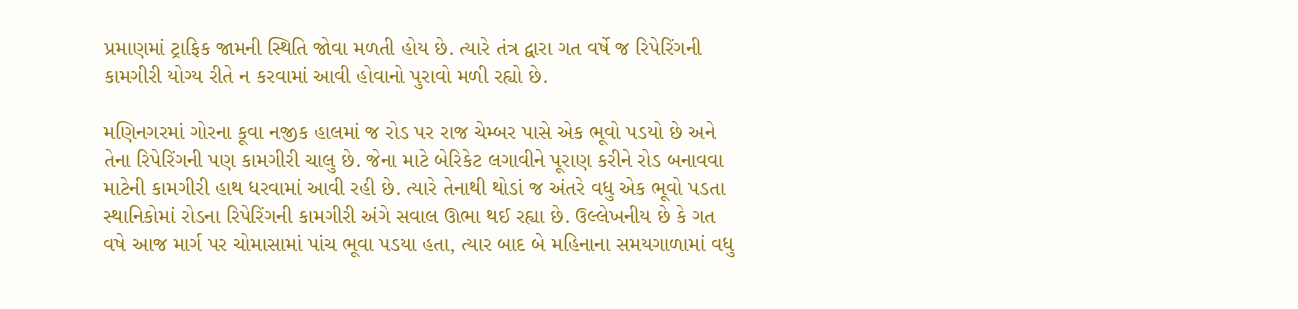પ્રમાણમાં ટ્રાફિક જામની સ્થિતિ જોવા મળતી હોય છે. ત્યારે તંત્ર દ્વારા ગત વર્ષે જ રિપેરિંગની કામગીરી યોગ્ય રીતે ન કરવામાં આવી હોવાનો પુરાવો મળી રહ્યો છે.

મણિનગરમાં ગોરના કૂવા નજીક હાલમાં જ રોડ પર રાજ ચેમ્બર પાસે એક ભૂવો પડયો છે અને તેના રિપેરિંગની પણ કામગીરી ચાલુ છે. જેના માટે બેરિકેટ લગાવીને પૂરાણ કરીને રોડ બનાવવા માટેની કામગીરી હાથ ધરવામાં આવી રહી છે. ત્યારે તેનાથી થોડાં જ અંતરે વધુ એક ભૂવો પડતા સ્થાનિકોમાં રોડના રિપેરિંગની કામગીરી અંગે સવાલ ઊભા થઈ રહ્યા છે. ઉલ્લેખનીય છે કે ગત વષે આજ માર્ગ પર ચોમાસામાં પાંચ ભૂવા પડયા હતા, ત્યાર બાદ બે મહિનાના સમયગાળામાં વધુ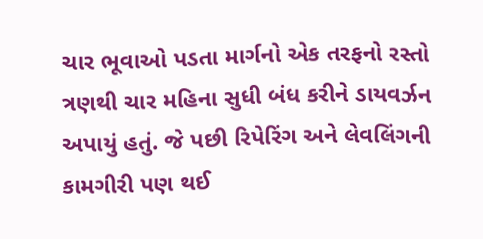ચાર ભૂવાઓ પડતા માર્ગનો એક તરફનો રસ્તો ત્રણથી ચાર મહિના સુધી બંધ કરીને ડાયવર્ઝન અપાયું હતું. જે પછી રિપેરિંગ અને લેવલિંગની કામગીરી પણ થઈ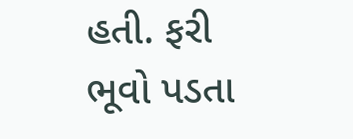હતી. ફરી ભૂવો પડતા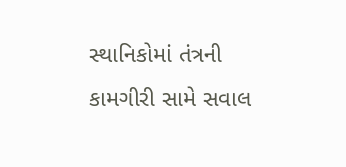સ્થાનિકોમાં તંત્રની કામગીરી સામે સવાલ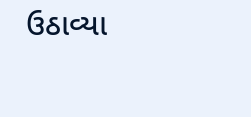ઉઠાવ્યા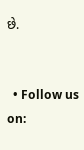છે.


  • Follow us on: